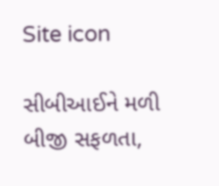Site icon

સીબીઆઈને મળી બીજી સફળતા,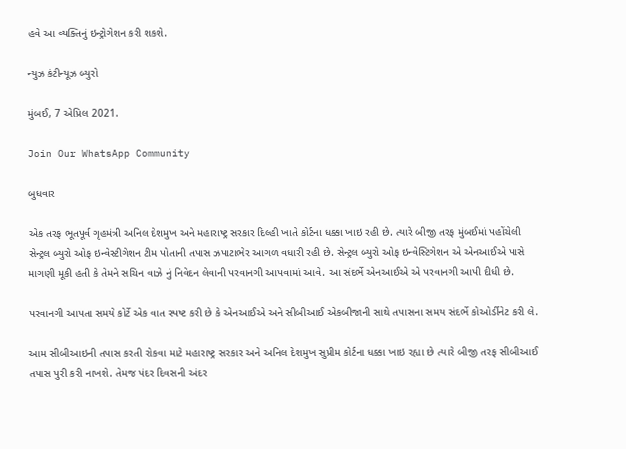હવે આ વ્યક્તિનું ઇન્ટ્રોગેશન કરી શકશે.

ન્યુઝ કંટીન્યૂઝ બ્યુરો

મુંબઈ, 7 એપ્રિલ 2021.

Join Our WhatsApp Community

બુધવાર

એક તરફ ભૂતપૂર્વ ગૃહમંત્રી અનિલ દેશમુખ અને મહારાષ્ટ્ર સરકાર દિલ્હી ખાતે કોર્ટના ધક્કા ખાઇ રહી છે. ત્યારે બીજી તરફ મુંબઈમાં પહોંચેલી સેન્ટ્રલ બ્યુરો ઓફ ઇન્વેસ્ટીગેશન ટીમ પોતાની તપાસ ઝપાટાભેર આગળ વધારી રહી છે. સેન્ટ્રલ બ્યુરો ઓફ ઇન્વેસ્ટિગેશન એ એનઆઈએ પાસે માગણી મૂકી હતી કે તેમને સચિન વાઝે નું નિવેદન લેવાની પરવાનગી આપવામાં આવે. આ સંદર્ભે એનઆઈએ એ પરવાનગી આપી દીધી છે.

પરવાનગી આપતા સમયે કોર્ટે એક વાત સ્પષ્ટ કરી છે કે એનઆઈએ અને સીબીઆઈ એકબીજાની સાથે તપાસના સમય સંદર્ભે કોઓર્ડીનેટ કરી લે.

આમ સીબીઆઇની તપાસ કરતી રોકવા માટે મહારાષ્ટ્ર સરકાર અને અનિલ દેશમુખ સુપ્રીમ કોર્ટના ધક્કા ખાઇ રહ્યા છે ત્યારે બીજી તરફ સીબીઆઈ તપાસ પુરી કરી નાખશે. તેમજ પંદર દિવસની અંદર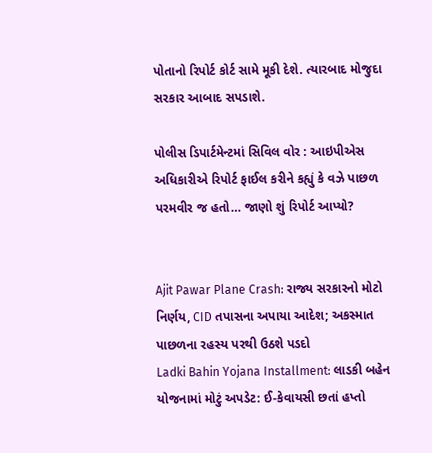પોતાનો રિપોર્ટ કોર્ટ સામે મૂકી દેશે. ત્યારબાદ મોજુદા સરકાર આબાદ સપડાશે.

પોલીસ ડિપાર્ટમેન્ટમાં સિવિલ વોર : આઇપીએસ અધિકારીએ રિપોર્ટ ફાઈલ કરીને કહ્યું કે વઝે પાછળ પરમવીર જ હતો… જાણો શું રિપોર્ટ આપ્યો?


Ajit Pawar Plane Crash: રાજ્ય સરકારનો મોટો નિર્ણય, CID તપાસના અપાયા આદેશ; અકસ્માત પાછળના રહસ્ય પરથી ઉઠશે પડદો
Ladki Bahin Yojana Installment: લાડકી બહેન યોજનામાં મોટું અપડેટ: ઈ-કેવાયસી છતાં હપ્તો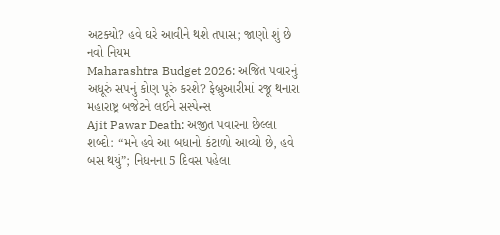અટક્યો? હવે ઘરે આવીને થશે તપાસ; જાણો શું છે નવો નિયમ
Maharashtra Budget 2026: અજિત પવારનું અધૂરું સપનું કોણ પૂરું કરશે? ફેબ્રુઆરીમાં રજૂ થનારા મહારાષ્ટ્ર બજેટને લઈને સસ્પેન્સ
Ajit Pawar Death: અજીત પવારના છેલ્લા શબ્દો: “મને હવે આ બધાનો કંટાળો આવ્યો છે, હવે બસ થયું”; નિધનના 5 દિવસ પહેલા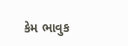કેમ ભાવુક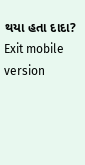થયા હતા દાદા?
Exit mobile version